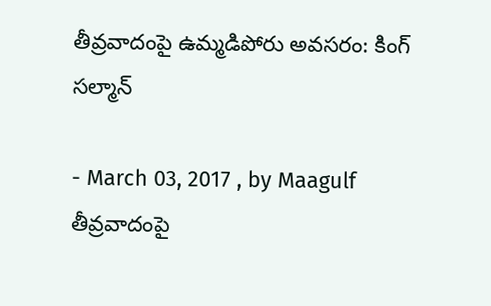తీవ్రవాదంపై ఉమ్మడిపోరు అవసరం: కింగ్‌ సల్మాన్‌

- March 03, 2017 , by Maagulf
తీవ్రవాదంపై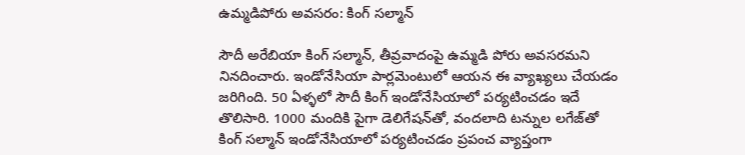ఉమ్మడిపోరు అవసరం: కింగ్‌ సల్మాన్‌

సౌదీ అరేబియా కింగ్‌ సల్మాన్‌, తీవ్రవాదంపై ఉమ్మడి పోరు అవసరమని నినదించారు. ఇండోనేసియా పార్లమెంటులో ఆయన ఈ వ్యాఖ్యలు చేయడం జరిగింది. 50 ఏళ్ళలో సౌదీ కింగ్‌ ఇండోనేసియాలో పర్యటించడం ఇదే తొలిసారి. 1000 మందికి పైగా డెలిగేషన్‌తో, వందలాది టన్నుల లగేజ్‌తో కింగ్‌ సల్మాన్‌ ఇండోనేసియాలో పర్యటించడం ప్రపంచ వ్యాప్తంగా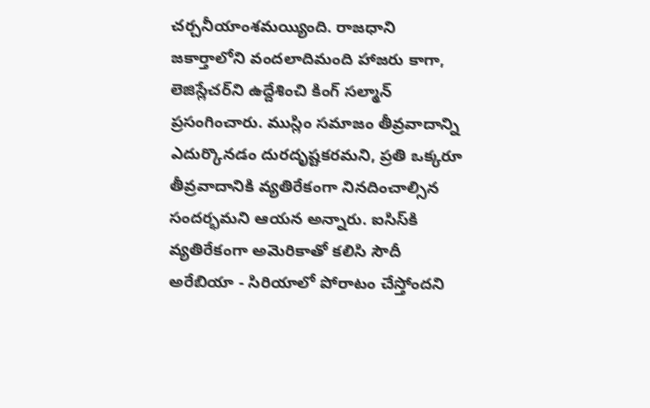చర్చనీయాంశమయ్యింది. రాజధాని జకార్తాలోని వందలాదిమంది హాజరు కాగా, లెజిస్లేచర్‌ని ఉద్దేశించి కింగ్‌ సల్మాన్‌ ప్రసంగించారు. ముస్లిం సమాజం తీవ్రవాదాన్ని ఎదుర్కొనడం దురదృష్టకరమని, ప్రతి ఒక్కరూ తీవ్రవాదానికి వ్యతిరేకంగా నినదించాల్సిన సందర్భమని ఆయన అన్నారు. ఐసిస్‌కి వ్యతిరేకంగా అమెరికాతో కలిసి సౌదీ అరేబియా - సిరియాలో పోరాటం చేస్తోందని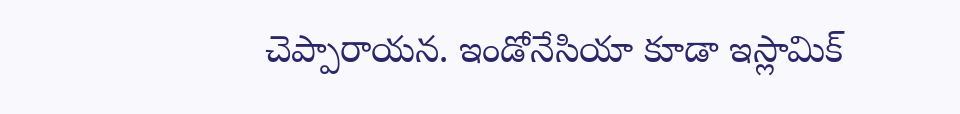చెప్పారాయన. ఇండోనేసియా కూడా ఇస్లామిక్‌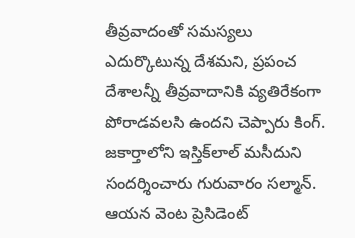తీవ్రవాదంతో సమస్యలు ఎదుర్కొటున్న దేశమని, ప్రపంచ దేశాలన్నీ తీవ్రవాదానికి వ్యతిరేకంగా పోరాడవలసి ఉందని చెప్పారు కింగ్‌. జకార్తాలోని ఇస్తిక్‌లాల్‌ మసీదుని సందర్శించారు గురువారం సల్మాన్‌. ఆయన వెంట ప్రెసిడెంట్‌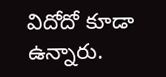విదోదో కూడా ఉన్నారు.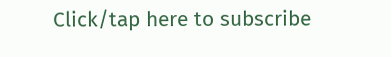Click/tap here to subscribe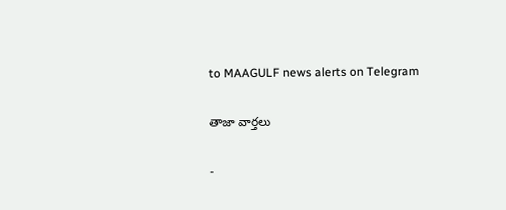to MAAGULF news alerts on Telegram

తాజా వార్తలు

-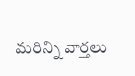మరిన్ని వార్తలు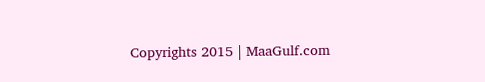Copyrights 2015 | MaaGulf.com